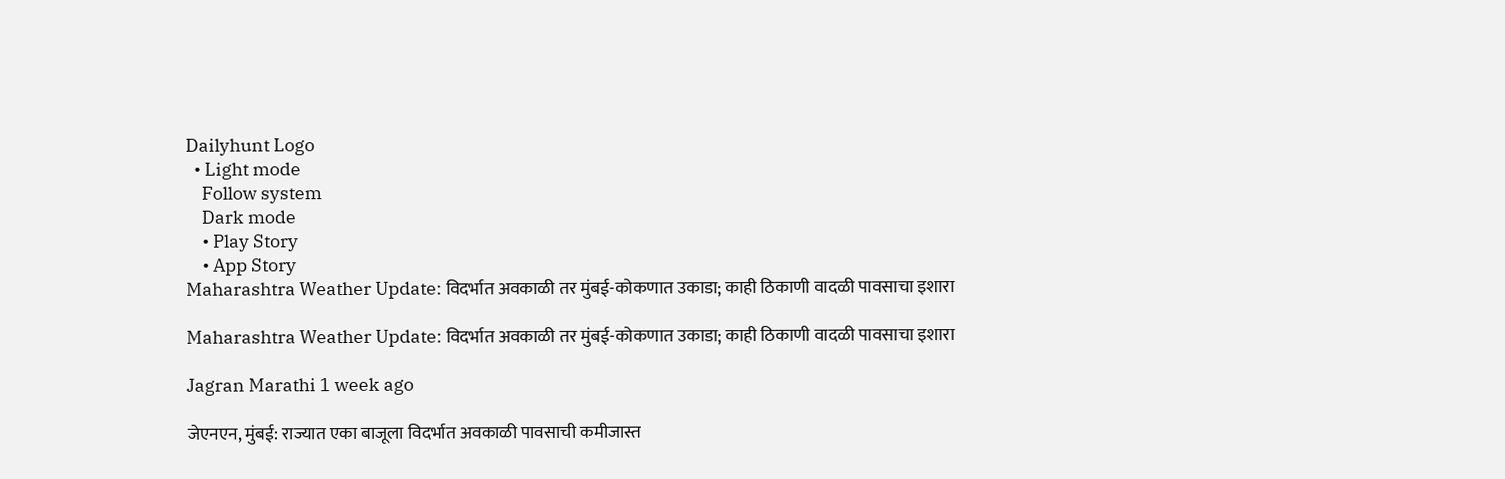Dailyhunt Logo
  • Light mode
    Follow system
    Dark mode
    • Play Story
    • App Story
Maharashtra Weather Update: विदर्भात अवकाळी तर मुंबई-कोकणात उकाडा; काही ठिकाणी वादळी पावसाचा इशारा

Maharashtra Weather Update: विदर्भात अवकाळी तर मुंबई-कोकणात उकाडा; काही ठिकाणी वादळी पावसाचा इशारा

Jagran Marathi 1 week ago

जेएनएन, मुंबई: राज्यात एका बाजूला विदर्भात अवकाळी पावसाची कमीजास्त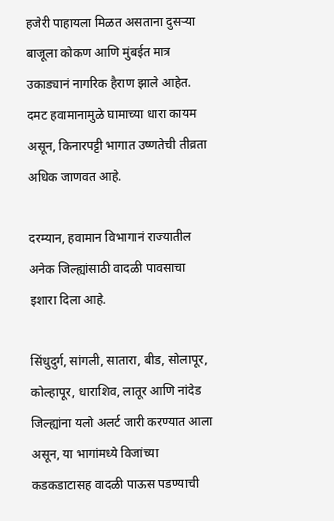हजेरी पाहायला मिळत असताना दुसऱ्या बाजूला कोकण आणि मुंबईत मात्र उकाड्यानं नागरिक हैराण झाले आहेत. दमट हवामानामुळे घामाच्या धारा कायम असून, किनारपट्टी भागात उष्णतेची तीव्रता अधिक जाणवत आहे.

दरम्यान, हवामान विभागानं राज्यातील अनेक जिल्ह्यांसाठी वादळी पावसाचा इशारा दिला आहे.

सिंधुदुर्ग, सांगली, सातारा, बीड, सोलापूर, कोल्हापूर, धाराशिव, लातूर आणि नांदेड जिल्ह्यांना यलो अलर्ट जारी करण्यात आला असून, या भागांमध्ये विजांच्या कडकडाटासह वादळी पाऊस पडण्याची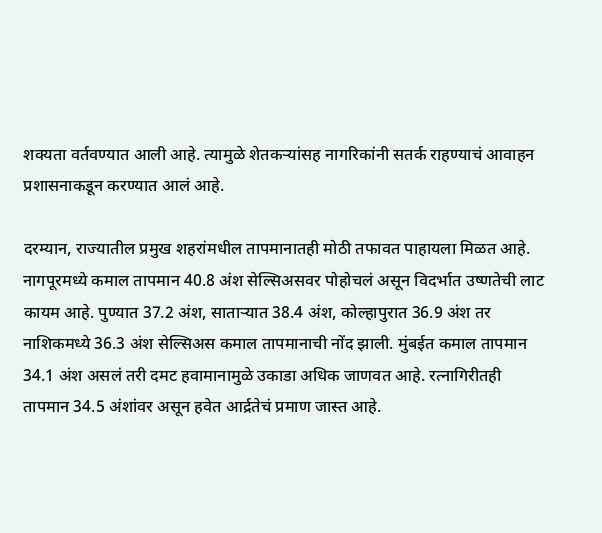शक्यता वर्तवण्यात आली आहे. त्यामुळे शेतकऱ्यांसह नागरिकांनी सतर्क राहण्याचं आवाहन प्रशासनाकडून करण्यात आलं आहे.

दरम्यान, राज्यातील प्रमुख शहरांमधील तापमानातही मोठी तफावत पाहायला मिळत आहे. नागपूरमध्ये कमाल तापमान 40.8 अंश सेल्सिअसवर पोहोचलं असून विदर्भात उष्णतेची लाट कायम आहे. पुण्यात 37.2 अंश, साताऱ्यात 38.4 अंश, कोल्हापुरात 36.9 अंश तर नाशिकमध्ये 36.3 अंश सेल्सिअस कमाल तापमानाची नोंद झाली. मुंबईत कमाल तापमान 34.1 अंश असलं तरी दमट हवामानामुळे उकाडा अधिक जाणवत आहे. रत्नागिरीतही तापमान 34.5 अंशांवर असून हवेत आर्द्रतेचं प्रमाण जास्त आहे.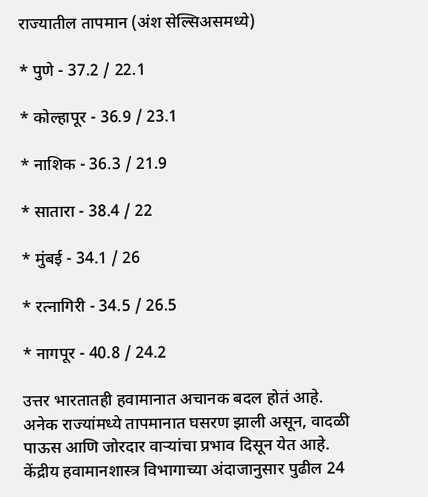राज्यातील तापमान (अंश सेल्सिअसमध्ये)

* पुणे - 37.2 / 22.1

* कोल्हापूर - 36.9 / 23.1

* नाशिक - 36.3 / 21.9

* सातारा - 38.4 / 22

* मुंबई - 34.1 / 26

* रत्नागिरी - 34.5 / 26.5

* नागपूर - 40.8 / 24.2

उत्तर भारतातही हवामानात अचानक बदल होतं आहे. अनेक राज्यांमध्ये तापमानात घसरण झाली असून, वादळी पाऊस आणि जोरदार वाऱ्यांचा प्रभाव दिसून येत आहे. केंद्रीय हवामानशास्त्र विभागाच्या अंदाजानुसार पुढील 24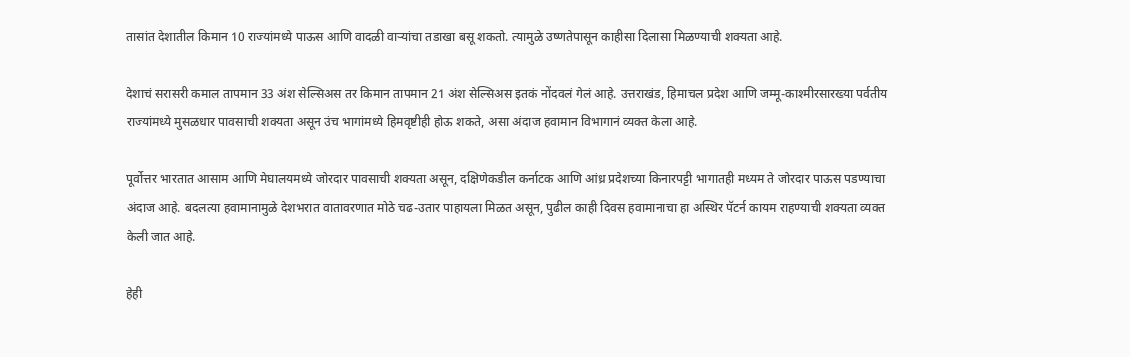तासांत देशातील किमान 10 राज्यांमध्ये पाऊस आणि वादळी वाऱ्यांचा तडाखा बसू शकतो. त्यामुळे उष्णतेपासून काहीसा दिलासा मिळण्याची शक्यता आहे.

देशाचं सरासरी कमाल तापमान 33 अंश सेल्सिअस तर किमान तापमान 21 अंश सेल्सिअस इतकं नोंदवलं गेलं आहे. उत्तराखंड, हिमाचल प्रदेश आणि जम्मू-काश्मीरसारख्या पर्वतीय राज्यांमध्ये मुसळधार पावसाची शक्यता असून उंच भागांमध्ये हिमवृष्टीही होऊ शकते, असा अंदाज हवामान विभागानं व्यक्त केला आहे.

पूर्वोत्तर भारतात आसाम आणि मेघालयमध्ये जोरदार पावसाची शक्यता असून, दक्षिणेकडील कर्नाटक आणि आंध्र प्रदेशच्या किनारपट्टी भागातही मध्यम ते जोरदार पाऊस पडण्याचा अंदाज आहे. बदलत्या हवामानामुळे देशभरात वातावरणात मोठे चढ-उतार पाहायला मिळत असून, पुढील काही दिवस हवामानाचा हा अस्थिर पॅटर्न कायम राहण्याची शक्यता व्यक्त केली जात आहे.

हेही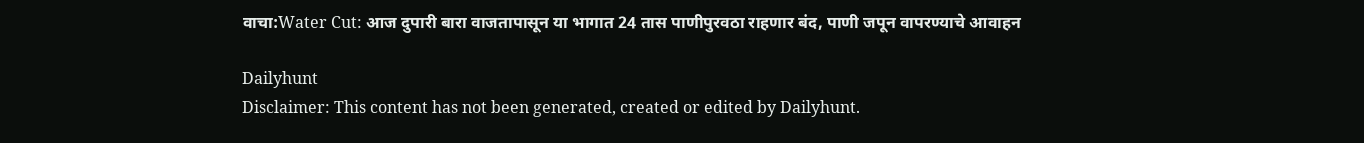वाचा:Water Cut: आज दुपारी बारा वाजतापासून या भागात 24 तास पाणीपुरवठा राहणार बंद, पाणी जपून वापरण्याचे आवाहन

Dailyhunt
Disclaimer: This content has not been generated, created or edited by Dailyhunt.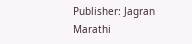Publisher: Jagran Marathi